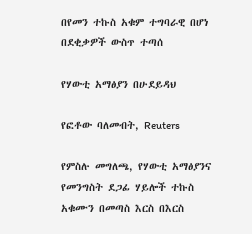በየመን ተኩስ አቁም ተግባራዊ በሆነ በደቂቃዎች ውስጥ ተጣሰ

የሃውቲ አማፅያን በሁደይዳህ

የፎቶው ባለመብት, Reuters

የምስሉ መግለጫ, የሃውቲ አማፅያንና የመንግስት ደጋፊ ሃይሎች ተኩስ አቁሙን በመጣስ እርስ በእርስ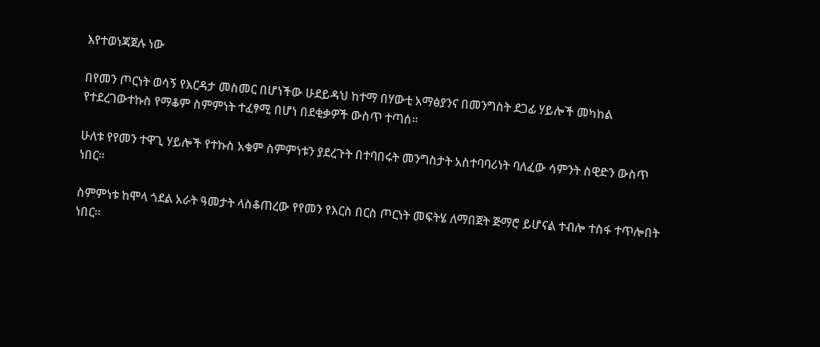እየተወነጃጀሉ ነው

በየመን ጦርነት ወሳኝ የእርዳታ መስመር በሆነችው ሁደይዳህ ከተማ በሃውቲ አማፅያንና በመንግስት ደጋፊ ሃይሎች መካከል የተደረገውተኩስ የማቆም ስምምነት ተፈፃሚ በሆነ በደቂቃዎች ውስጥ ተጣሰ።

ሁለቱ የየመን ተዋጊ ሃይሎች የተኩስ አቁም ስምምነቱን ያደረጉት በተባበሩት መንግስታት አስተባባሪነት ባለፈው ሳምንት ስዊድን ውስጥ ነበር።

ስምምነቱ ከሞላ ጎደል አራት ዓመታት ላስቆጠረው የየመን የእርስ በርስ ጦርነት መፍትሄ ለማበጀት ጅማሮ ይሆናል ተብሎ ተስፋ ተጥሎበት ነበር።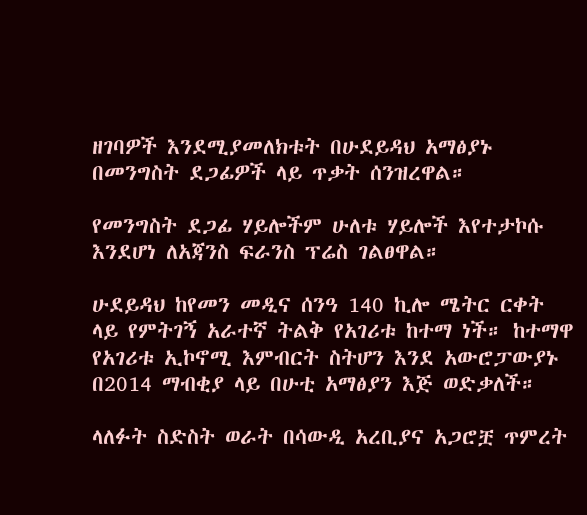ዘገባዎች እንደሚያመለክቱት በሁደይዳህ አማፅያኑ በመንግስት ደጋፊዎች ላይ ጥቃት ሰንዝረዋል።

የመንግስት ደጋፊ ሃይሎችም ሁለቱ ሃይሎች እየተታኮሱ እንደሆነ ለአጃንስ ፍራንስ ፕሬስ ገልፀዋል።

ሁደይዳህ ከየመን መዲና ሰንዓ 140 ኪሎ ሜትር ርቀት ላይ የምትገኝ አራተኛ ትልቅ የአገሪቱ ከተማ ነች። ከተማዋ የአገሪቱ ኢኮኖሚ እምብርት ስትሆን እንደ አውሮፓውያኑ በ2014 ማብቂያ ላይ በሁቲ አማፅያን እጅ ወድቃለች።

ላለፉት ስድስት ወራት በሳውዲ አረቢያና አጋሮቿ ጥምረት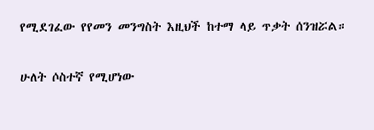የሚደገፈው የየመን መንግስት እዚህች ከተማ ላይ ጥቃት ሰንዝሯል።

ሁለት ሶስተኛ የሚሆነው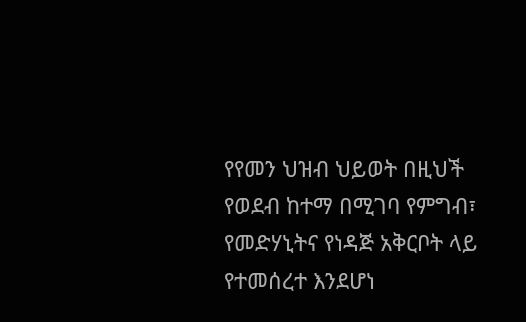የየመን ህዝብ ህይወት በዚህች የወደብ ከተማ በሚገባ የምግብ፣ የመድሃኒትና የነዳጅ አቅርቦት ላይ የተመሰረተ እንደሆነ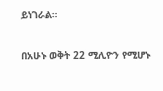ይነገራል።

በአሁኑ ወቅት 22 ሚሊዮን የሚሆኑ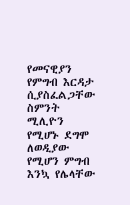የመናዊያን የምግብ እርዳታ ሲያስፈልጋቸው ስምንት ሚሊዮን የሚሆኑ ደግሞ ለወዲያው የሚሆን ምግብ እንኳ የሌላቸው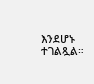እንደሆኑ ተገልጿል።